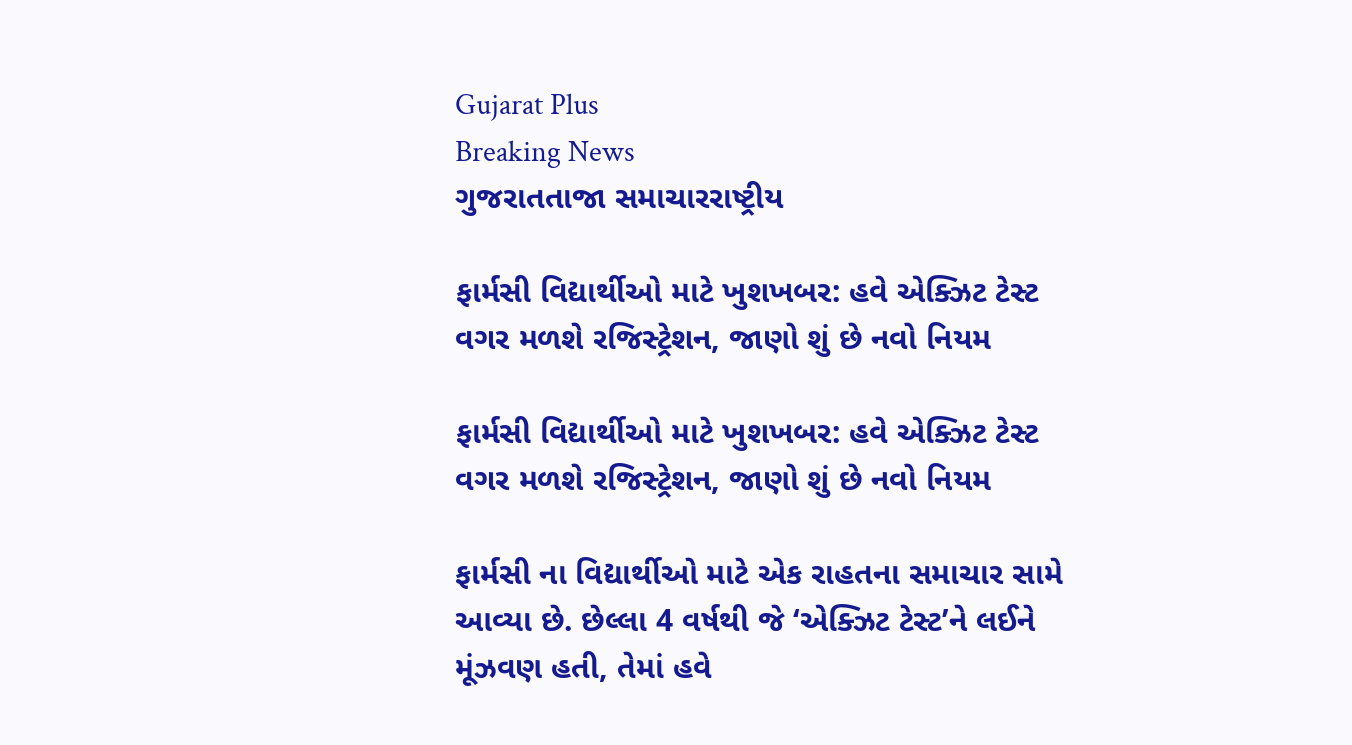Gujarat Plus
Breaking News
ગુજરાતતાજા સમાચારરાષ્ટ્રીય

ફાર્મસી વિદ્યાર્થીઓ માટે ખુશખબર: હવે એક્ઝિટ ટેસ્ટ વગર મળશે રજિસ્ટ્રેશન, જાણો શું છે નવો નિયમ

ફાર્મસી વિદ્યાર્થીઓ માટે ખુશખબર: હવે એક્ઝિટ ટેસ્ટ વગર મળશે રજિસ્ટ્રેશન, જાણો શું છે નવો નિયમ

ફાર્મસી ના વિદ્યાર્થીઓ માટે એક રાહતના સમાચાર સામે આવ્યા છે. છેલ્લા 4 વર્ષથી જે ‘એક્ઝિટ ટેસ્ટ’ને લઈને મૂંઝવણ હતી, તેમાં હવે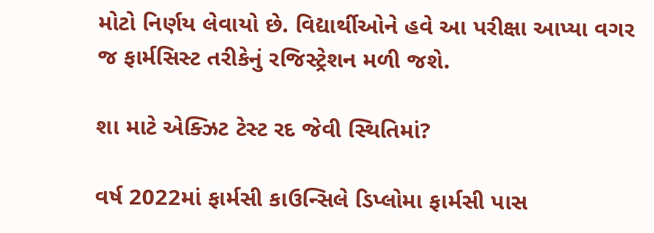મોટો નિર્ણય લેવાયો છે. વિદ્યાર્થીઓને હવે આ પરીક્ષા આપ્યા વગર જ ફાર્મસિસ્ટ તરીકેનું રજિસ્ટ્રેશન મળી જશે.

શા માટે એક્ઝિટ ટેસ્ટ રદ જેવી સ્થિતિમાં?

વર્ષ 2022માં ફાર્મસી કાઉન્સિલે ડિપ્લોમા ફાર્મસી પાસ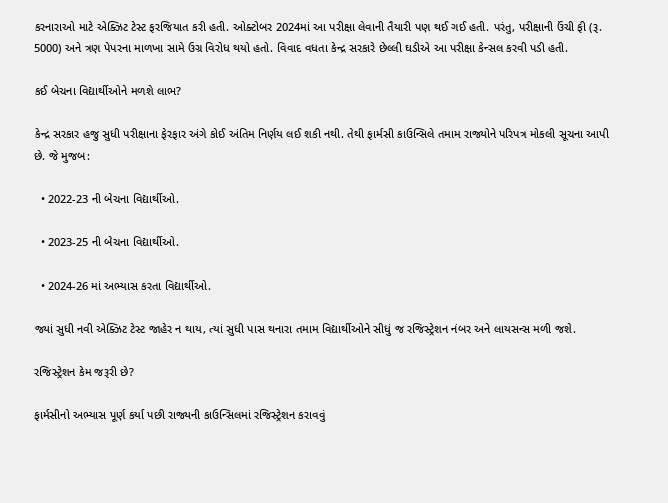કરનારાઓ માટે એક્ઝિટ ટેસ્ટ ફરજિયાત કરી હતી. ઓક્ટોબર 2024માં આ પરીક્ષા લેવાની તૈયારી પણ થઈ ગઈ હતી. પરંતુ, પરીક્ષાની ઉંચી ફી (રૂ. 5000) અને ત્રણ પેપરના માળખા સામે ઉગ્ર વિરોધ થયો હતો. વિવાદ વધતા કેન્દ્ર સરકારે છેલ્લી ઘડીએ આ પરીક્ષા કેન્સલ કરવી પડી હતી.

કઈ બેચના વિદ્યાર્થીઓને મળશે લાભ?

કેન્દ્ર સરકાર હજુ સુધી પરીક્ષાના ફેરફાર અંગે કોઈ અંતિમ નિર્ણય લઈ શકી નથી. તેથી ફાર્મસી કાઉન્સિલે તમામ રાજ્યોને પરિપત્ર મોકલી સૂચના આપી છે. જે મુજબ:

  • 2022-23 ની બેચના વિદ્યાર્થીઓ.

  • 2023-25 ની બેચના વિદ્યાર્થીઓ.

  • 2024-26 માં અભ્યાસ કરતા વિદ્યાર્થીઓ.

જ્યાં સુધી નવી એક્ઝિટ ટેસ્ટ જાહેર ન થાય, ત્યાં સુધી પાસ થનારા તમામ વિદ્યાર્થીઓને સીધું જ રજિસ્ટ્રેશન નંબર અને લાયસન્સ મળી જશે.

રજિસ્ટ્રેશન કેમ જરૂરી છે?

ફાર્મસીનો અભ્યાસ પૂર્ણ કર્યા પછી રાજ્યની કાઉન્સિલમાં રજિસ્ટ્રેશન કરાવવું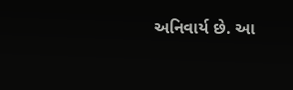અનિવાર્ય છે. આ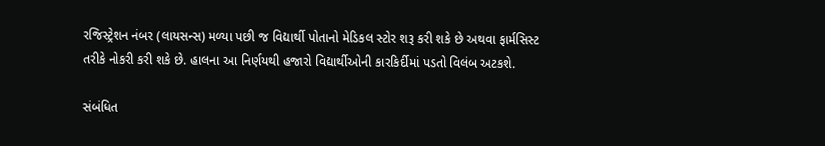રજિસ્ટ્રેશન નંબર (લાયસન્સ) મળ્યા પછી જ વિદ્યાર્થી પોતાનો મેડિકલ સ્ટોર શરૂ કરી શકે છે અથવા ફાર્મસિસ્ટ તરીકે નોકરી કરી શકે છે. હાલના આ નિર્ણયથી હજારો વિદ્યાર્થીઓની કારકિર્દીમાં પડતો વિલંબ અટકશે.

સંબંધિત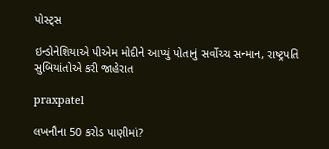પોસ્ટ્સ

ઇન્ડોનેશિયાએ પીએમ મોદીને આપ્યું પોતાનું સર્વોચ્ચ સન્માન, રાષ્ટ્રપતિ સુબિયાંતોએ કરી જાહેરાત

praxpatel

લખનૌના 50 કરોડ પાણીમાં?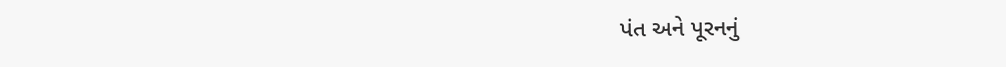પંત અને પૂરનનું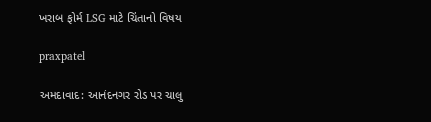ખરાબ ફોર્મ LSG માટે ચિંતાનો વિષય

praxpatel

અમદાવાદ: આનંદનગર રોડ પર ચાલુ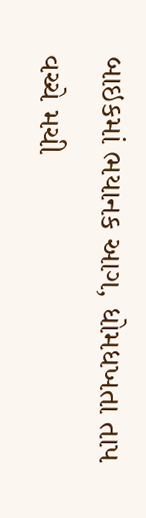બાઇકમાં ભયાનક આગ, ધોમધખતા તાપ વચ્ચે મચી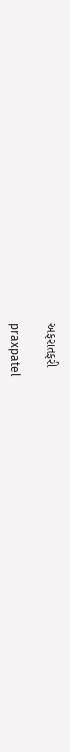અફરાતફરી

praxpatel